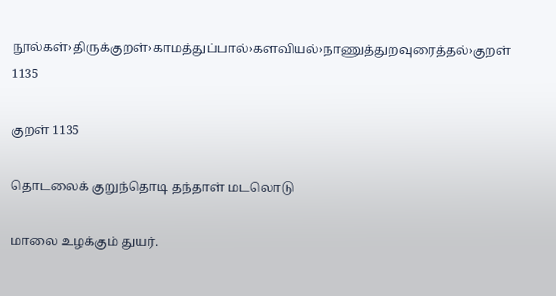நூல்கள்›திருக்குறள்›காமத்துப்பால்›களவியல்›நாணுத்துறவுரைத்தல்›குறள் 1135

குறள் 1135

தொடலைக் குறுந்தொடி தந்தாள் மடலொடு

மாலை உழக்கும் துயர்.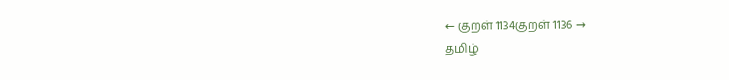← குறள் 1134குறள் 1136 →
தமிழ்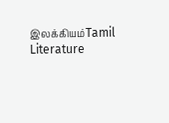இலக்கியம்Tamil Literature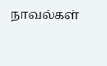நாவல்கள்